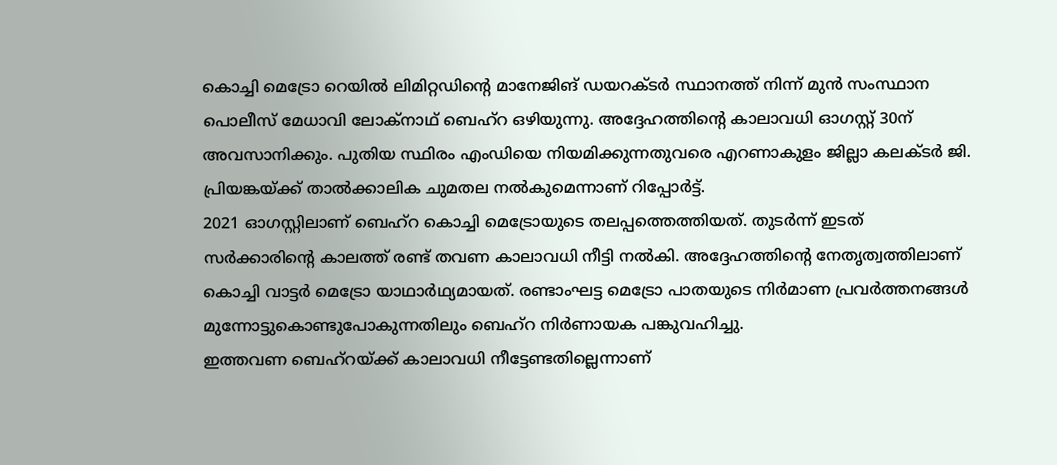കൊച്ചി മെട്രോ റെയിൽ ലിമിറ്റഡിന്റെ മാനേജിങ് ഡയറക്ടർ സ്ഥാനത്ത് നിന്ന് മുൻ സംസ്ഥാന പൊലീസ് മേധാവി ലോക്നാഥ് ബെഹ്റ ഒഴിയുന്നു. അദ്ദേഹത്തിന്റെ കാലാവധി ഓഗസ്റ്റ് 30ന് അവസാനിക്കും. പുതിയ സ്ഥിരം എംഡിയെ നിയമിക്കുന്നതുവരെ എറണാകുളം ജില്ലാ കലക്ടർ ജി. പ്രിയങ്കയ്ക്ക് താൽക്കാലിക ചുമതല നൽകുമെന്നാണ് റിപ്പോർട്ട്.
2021 ഓഗസ്റ്റിലാണ് ബെഹ്റ കൊച്ചി മെട്രോയുടെ തലപ്പത്തെത്തിയത്. തുടർന്ന് ഇടത് സർക്കാരിന്റെ കാലത്ത് രണ്ട് തവണ കാലാവധി നീട്ടി നൽകി. അദ്ദേഹത്തിന്റെ നേതൃത്വത്തിലാണ് കൊച്ചി വാട്ടർ മെട്രോ യാഥാർഥ്യമായത്. രണ്ടാംഘട്ട മെട്രോ പാതയുടെ നിർമാണ പ്രവർത്തനങ്ങൾ മുന്നോട്ടുകൊണ്ടുപോകുന്നതിലും ബെഹ്റ നിർണായക പങ്കുവഹിച്ചു.
ഇത്തവണ ബെഹ്റയ്ക്ക് കാലാവധി നീട്ടേണ്ടതില്ലെന്നാണ്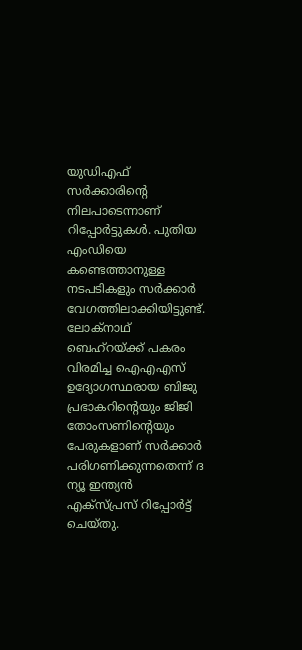യുഡിഎഫ് സർക്കാരിന്റെ നിലപാടെന്നാണ് റിപ്പോർട്ടുകൾ. പുതിയ എംഡിയെ കണ്ടെത്താനുള്ള നടപടികളും സർക്കാർ വേഗത്തിലാക്കിയിട്ടുണ്ട്.
ലോക്നാഥ് ബെഹ്റയ്ക്ക് പകരം വിരമിച്ച ഐഎഎസ് ഉദ്യോഗസ്ഥരായ ബിജു പ്രഭാകറിന്റെയും ജിജി തോംസണിന്റെയും പേരുകളാണ് സർക്കാർ പരിഗണിക്കുന്നതെന്ന് ദ ന്യൂ ഇന്ത്യൻ എക്സ്പ്രസ് റിപ്പോർട്ട് ചെയ്തു.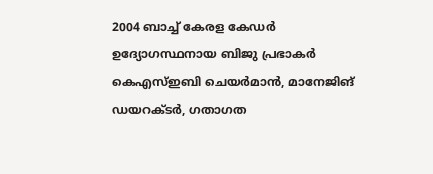2004 ബാച്ച് കേരള കേഡർ ഉദ്യോഗസ്ഥനായ ബിജു പ്രഭാകർ കെഎസ്ഇബി ചെയർമാൻ, മാനേജിങ് ഡയറക്ടർ, ഗതാഗത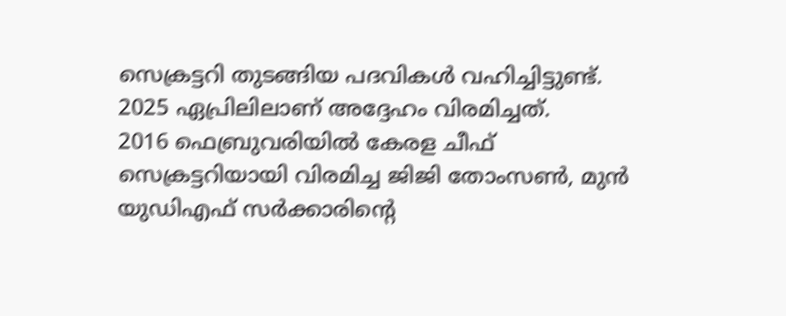സെക്രട്ടറി തുടങ്ങിയ പദവികൾ വഹിച്ചിട്ടുണ്ട്. 2025 ഏപ്രിലിലാണ് അദ്ദേഹം വിരമിച്ചത്.
2016 ഫെബ്രുവരിയിൽ കേരള ചീഫ് സെക്രട്ടറിയായി വിരമിച്ച ജിജി തോംസൺ, മുൻ യുഡിഎഫ് സർക്കാരിന്റെ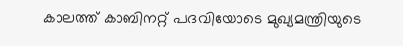കാലത്ത് കാബിനറ്റ് പദവിയോടെ മുഖ്യമന്ത്രിയുടെ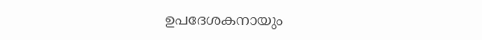ഉപദേശകനായും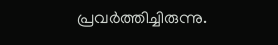പ്രവർത്തിച്ചിരുന്നു.